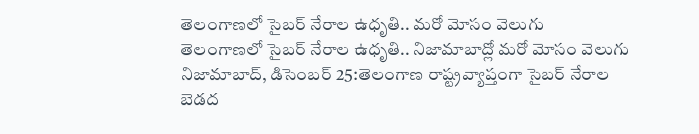తెలంగాణలో సైబర్ నేరాల ఉధృతి.. మరో మోసం వెలుగు
తెలంగాణలో సైబర్ నేరాల ఉధృతి.. నిజామాబాద్లో మరో మోసం వెలుగు నిజామాబాద్, డిసెంబర్ 25:తెలంగాణ రాష్ట్రవ్యాప్తంగా సైబర్ నేరాల బెడద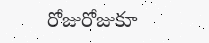రోజురోజుకూ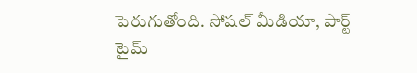పెరుగుతోంది. సోషల్ మీడియా, పార్ట్ టైమ్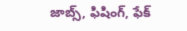జాబ్స్, ఫిషింగ్, ఫేక్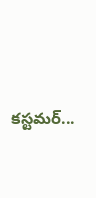కస్టమర్...